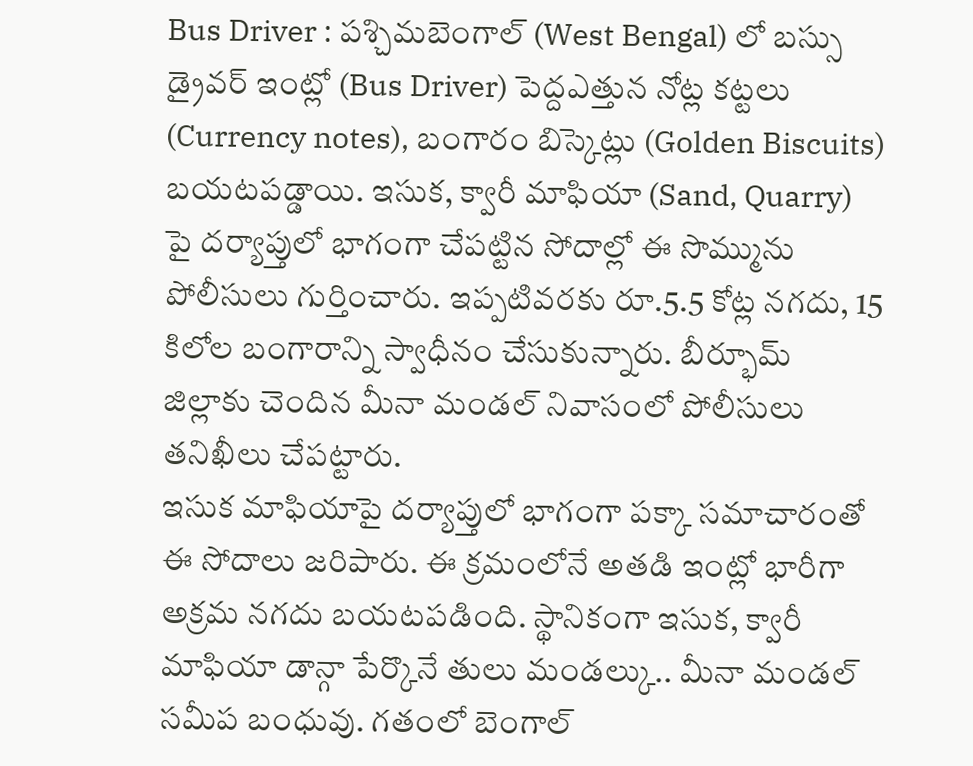Bus Driver : పశ్చిమబెంగాల్ (West Bengal) లో బస్సు డ్రైవర్ ఇంట్లో (Bus Driver) పెద్దఎత్తున నోట్ల కట్టలు (Currency notes), బంగారం బిస్కెట్లు (Golden Biscuits) బయటపడ్డాయి. ఇసుక, క్వారీ మాఫియా (Sand, Quarry) పై దర్యాప్తులో భాగంగా చేపట్టిన సోదాల్లో ఈ సొమ్మును పోలీసులు గుర్తించారు. ఇప్పటివరకు రూ.5.5 కోట్ల నగదు, 15 కిలోల బంగారాన్ని స్వాధీనం చేసుకున్నారు. బీర్భూమ్ జిల్లాకు చెందిన మీనా మండల్ నివాసంలో పోలీసులు తనిఖీలు చేపట్టారు.
ఇసుక మాఫియాపై దర్యాప్తులో భాగంగా పక్కా సమాచారంతో ఈ సోదాలు జరిపారు. ఈ క్రమంలోనే అతడి ఇంట్లో భారీగా అక్రమ నగదు బయటపడింది. స్థానికంగా ఇసుక, క్వారీ మాఫియా డాన్గా పేర్కొనే తులు మండల్కు.. మీనా మండల్ సమీప బంధువు. గతంలో బెంగాల్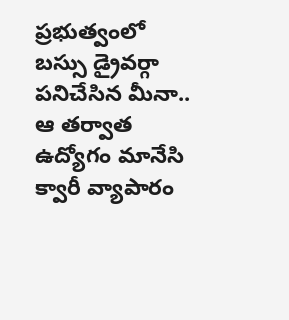ప్రభుత్వంలో బస్సు డ్రైవర్గా పనిచేసిన మీనా.. ఆ తర్వాత ఉద్యోగం మానేసి క్వారీ వ్యాపారం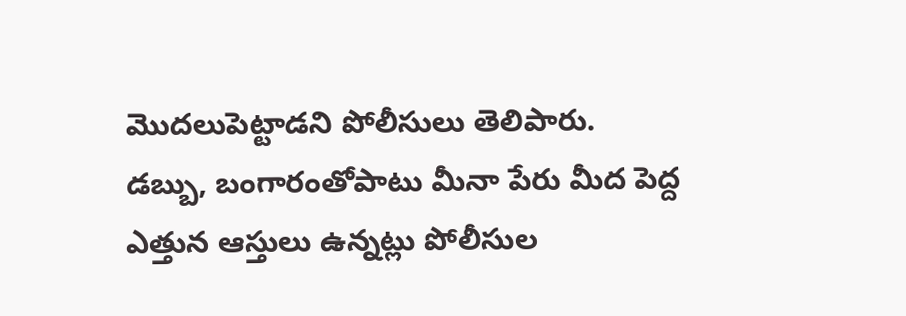మొదలుపెట్టాడని పోలీసులు తెలిపారు.
డబ్బు, బంగారంతోపాటు మీనా పేరు మీద పెద్ద ఎత్తున ఆస్తులు ఉన్నట్లు పోలీసుల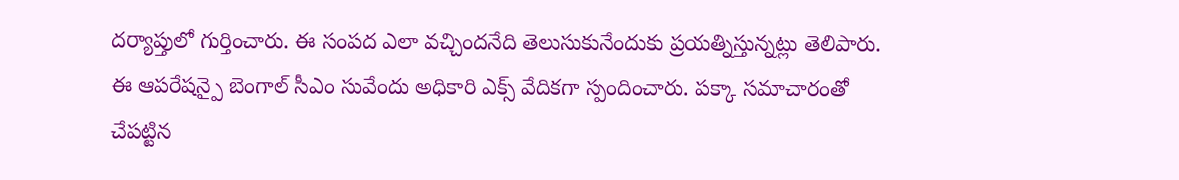దర్యాప్తులో గుర్తించారు. ఈ సంపద ఎలా వచ్చిందనేది తెలుసుకునేందుకు ప్రయత్నిస్తున్నట్లు తెలిపారు. ఈ ఆపరేషన్పై బెంగాల్ సీఎం సువేందు అధికారి ఎక్స్ వేదికగా స్పందించారు. పక్కా సమాచారంతో చేపట్టిన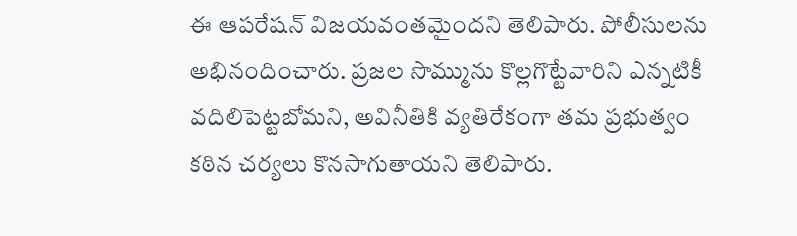ఈ ఆపరేషన్ విజయవంతమైందని తెలిపారు. పోలీసులను అభినందించారు. ప్రజల సొమ్మును కొల్లగొట్టేవారిని ఎన్నటికీ వదిలిపెట్టబోమని, అవినీతికి వ్యతిరేకంగా తమ ప్రభుత్వం కఠిన చర్యలు కొనసాగుతాయని తెలిపారు.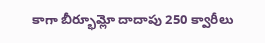కాగా బీర్భూమ్లో దాదాపు 250 క్వారీలు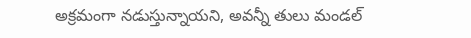అక్రమంగా నడుస్తున్నాయని, అవన్నీ తులు మండల్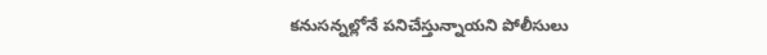కనుసన్నల్లోనే పనిచేస్తున్నాయని పోలీసులు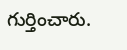గుర్తించారు.